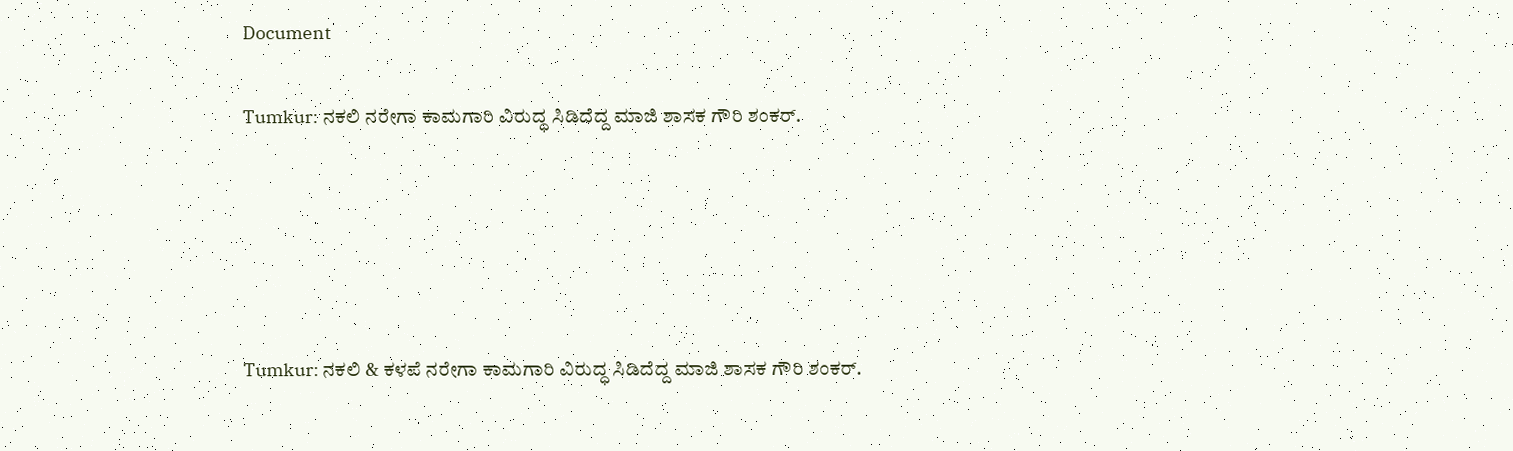Document

Tumkur: ನಕಲಿ ನರೇಗಾ ಕಾಮಗಾರಿ ವಿರುದ್ಧ ಸಿಡಿದೆದ್ದ ಮಾಜಿ ಶಾಸಕ ಗೌರಿ ಶಂಕರ್.





Tumkur: ನಕಲಿ & ಕಳಪೆ ನರೇಗಾ ಕಾಮಗಾರಿ ವಿರುದ್ಧ ಸಿಡಿದೆದ್ದ ಮಾಜಿ ಶಾಸಕ ಗೌರಿ ಶಂಕರ್.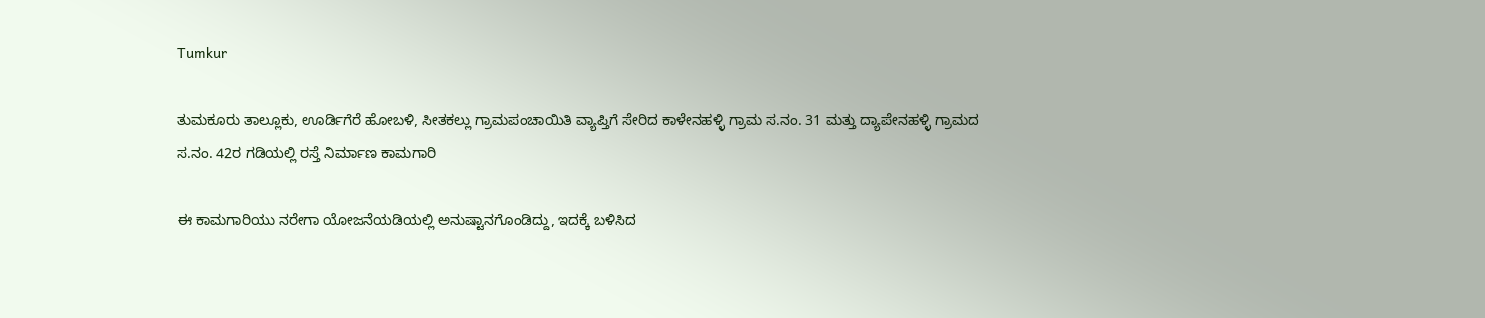Tumkur

ತುಮಕೂರು ತಾಲ್ಲೂಕು, ಊರ್ಡಿಗೆರೆ ಹೋಬಳಿ, ಸೀತಕಲ್ಲು ಗ್ರಾಮಪಂಚಾಯಿತಿ ವ್ಯಾಪ್ತಿಗೆ ಸೇರಿದ ಕಾಳೇನಹಳ್ಳಿ ಗ್ರಾಮ ಸ.ನಂ. 31 ಮತ್ತು ದ್ಯಾಪೇನಹಳ್ಳಿ ಗ್ರಾಮದ ಸ.ನಂ. 42ರ ಗಡಿಯಲ್ಲಿ ರಸ್ತೆ ನಿರ್ಮಾಣ ಕಾಮಗಾರಿ

ಈ ಕಾಮಗಾರಿಯು ನರೇಗಾ ಯೋಜನೆಯಡಿಯಲ್ಲಿ ಅನುಷ್ಟಾನಗೊಂಡಿದ್ದು, ಇದಕ್ಕೆ ಬಳಿಸಿದ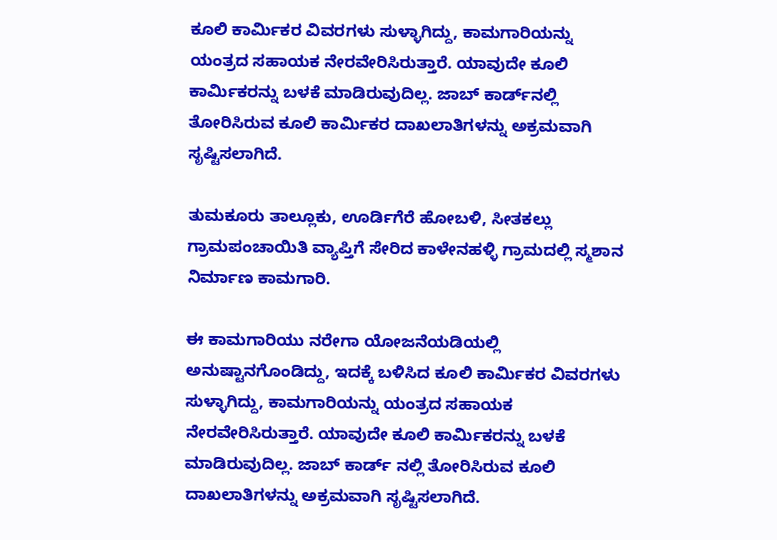ಕೂಲಿ ಕಾರ್ಮಿಕರ ವಿವರಗಳು ಸುಳ್ಳಾಗಿದ್ದು, ಕಾಮಗಾರಿಯನ್ನು ಯಂತ್ರದ ಸಹಾಯಕ ನೇರವೇರಿಸಿರುತ್ತಾರೆ. ಯಾವುದೇ ಕೂಲಿ ಕಾರ್ಮಿಕರನ್ನು ಬಳಕೆ ಮಾಡಿರುವುದಿಲ್ಲ. ಜಾಬ್‌ ಕಾರ್ಡ್‌ನಲ್ಲಿ ತೋರಿಸಿರುವ ಕೂಲಿ ಕಾರ್ಮಿಕರ ದಾಖಲಾತಿಗಳನ್ನು ಅಕ್ರಮವಾಗಿ ಸೃಷ್ಟಿಸಲಾಗಿದೆ.

ತುಮಕೂರು ತಾಲ್ಲೂಕು, ಊರ್ಡಿಗೆರೆ ಹೋಬಳಿ, ಸೀತಕಲ್ಲು ಗ್ರಾಮಪಂಚಾಯಿತಿ ವ್ಯಾಪ್ತಿಗೆ ಸೇರಿದ ಕಾಳೇನಹಳ್ಳಿ ಗ್ರಾಮದಲ್ಲಿ ಸ್ಮಶಾನ ನಿರ್ಮಾಣ ಕಾಮಗಾರಿ.

ಈ ಕಾಮಗಾರಿಯು ನರೇಗಾ ಯೋಜನೆಯಡಿಯಲ್ಲಿ ಅನುಷ್ಟಾನಗೊಂಡಿದ್ದು, ಇದಕ್ಕೆ ಬಳಿಸಿದ ಕೂಲಿ ಕಾರ್ಮಿಕರ ವಿವರಗಳು ಸುಳ್ಳಾಗಿದ್ದು, ಕಾಮಗಾರಿಯನ್ನು ಯಂತ್ರದ ಸಹಾಯಕ ನೇರವೇರಿಸಿರುತ್ತಾರೆ. ಯಾವುದೇ ಕೂಲಿ ಕಾರ್ಮಿಕರನ್ನು ಬಳಕೆ ಮಾಡಿರುವುದಿಲ್ಲ. ಜಾಬ್‌ ಕಾರ್ಡ್‌ ನಲ್ಲಿ ತೋರಿಸಿರುವ ಕೂಲಿ ದಾಖಲಾತಿಗಳನ್ನು ಅಕ್ರಮವಾಗಿ ಸೃಷ್ಟಿಸಲಾಗಿದೆ.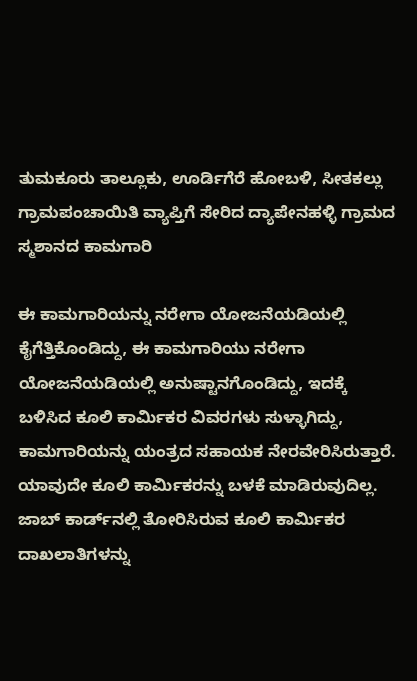ತುಮಕೂರು ತಾಲ್ಲೂಕು, ಊರ್ಡಿಗೆರೆ ಹೋಬಳಿ, ಸೀತಕಲ್ಲು ಗ್ರಾಮಪಂಚಾಯಿತಿ ವ್ಯಾಪ್ತಿಗೆ ಸೇರಿದ ದ್ಯಾಪೇನಹಳ್ಳಿ ಗ್ರಾಮದ ಸ್ಮಶಾನದ ಕಾಮಗಾರಿ

ಈ ಕಾಮಗಾರಿಯನ್ನು ನರೇಗಾ ಯೋಜನೆಯಡಿಯಲ್ಲಿ ಕೈಗೆತ್ತಿಕೊಂಡಿದ್ದು, ಈ ಕಾಮಗಾರಿಯು ನರೇಗಾ ಯೋಜನೆಯಡಿಯಲ್ಲಿ ಅನುಷ್ಟಾನಗೊಂಡಿದ್ದು, ಇದಕ್ಕೆ ಬಳಿಸಿದ ಕೂಲಿ ಕಾರ್ಮಿಕರ ವಿವರಗಳು ಸುಳ್ಳಾಗಿದ್ದು, ಕಾಮಗಾರಿಯನ್ನು ಯಂತ್ರದ ಸಹಾಯಕ ನೇರವೇರಿಸಿರುತ್ತಾರೆ. ಯಾವುದೇ ಕೂಲಿ ಕಾರ್ಮಿಕರನ್ನು ಬಳಕೆ ಮಾಡಿರುವುದಿಲ್ಲ. ಜಾಬ್‌ ಕಾರ್ಡ್‌ನಲ್ಲಿ ತೋರಿಸಿರುವ ಕೂಲಿ ಕಾರ್ಮಿಕರ ದಾಖಲಾತಿಗಳನ್ನು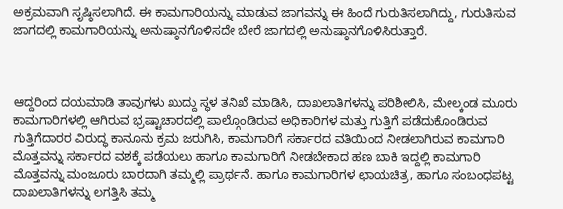ಅಕ್ರಮವಾಗಿ ಸೃಷ್ಠಿಸಲಾಗಿದೆ. ಈ ಕಾಮಗಾರಿಯನ್ನು ಮಾಡುವ ಜಾಗವನ್ನು ಈ ಹಿಂದೆ ಗುರುತಿಸಲಾಗಿದ್ದು, ಗುರುತಿಸುವ ಜಾಗದಲ್ಲಿ ಕಾಮಗಾರಿಯನ್ನು ಅನುಷ್ಠಾನಗೊಳಿಸದೇ ಬೇರೆ ಜಾಗದಲ್ಲಿ ಅನುಷ್ಠಾನಗೊಳಿಸಿರುತ್ತಾರೆ.



ಆದ್ದರಿಂದ ದಯಮಾಡಿ ತಾವುಗಳು ಖುದ್ದು ಸ್ಥಳ ತನಿಖೆ ಮಾಡಿಸಿ, ದಾಖಲಾತಿಗಳನ್ನು ಪರಿಶೀಲಿಸಿ, ಮೇಲ್ಕಂಡ ಮೂರು ಕಾಮಗಾರಿಗಳಲ್ಲಿ ಆಗಿರುವ ಭ್ರಷ್ಟಾಚಾರದಲ್ಲಿ ಪಾಲ್ಗೊಂಡಿರುವ ಅಧಿಕಾರಿಗಳ ಮತ್ತು ಗುತ್ತಿಗೆ ಪಡೆದುಕೊಂಡಿರುವ ಗುತ್ತಿಗೆದಾರರ ವಿರುದ್ಧ ಕಾನೂನು ಕ್ರಮ ಜರುಗಿಸಿ, ಕಾಮಗಾರಿಗೆ ಸರ್ಕಾರದ ವತಿಯಿಂದ ನೀಡಲಾಗಿರುವ ಕಾಮಗಾರಿ ಮೊತ್ತವನ್ನು ಸರ್ಕಾರದ ವಶಕ್ಕೆ ಪಡೆಯಲು ಹಾಗೂ ಕಾಮಗಾರಿಗೆ ನೀಡಬೇಕಾದ ಹಣ ಬಾಕಿ ಇದ್ದಲ್ಲಿ ಕಾಮಗಾರಿ ಮೊತ್ತವನ್ನು ಮಂಜೂರು ಬಾರದಾಗಿ ತಮ್ಮಲ್ಲಿ ಪ್ರಾರ್ಥನೆ. ಹಾಗೂ ಕಾಮಗಾರಿಗಳ ಛಾಯಚಿತ್ರ, ಹಾಗೂ ಸಂಬಂಧಪಟ್ಟ ದಾಖಲಾತಿಗಳನ್ನು ಲಗತ್ತಿಸಿ ತಮ್ಮ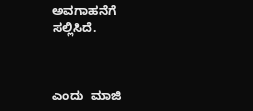ಅವಗಾಹನೆಗೆ ಸಲ್ಲಿಸಿದೆ.



ಎಂದು  ಮಾಜಿ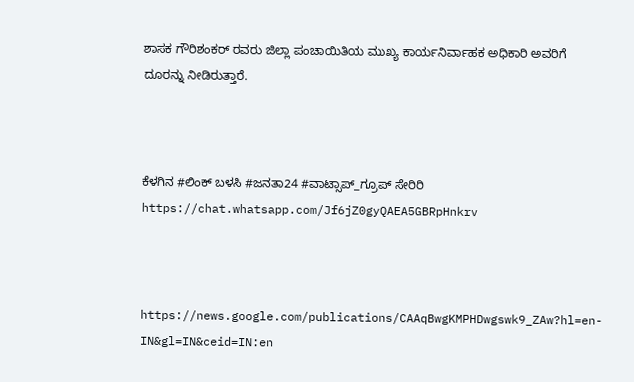ಶಾಸಕ ಗೌರಿಶಂಕರ್ ರವರು ಜಿಲ್ಲಾ ಪಂಚಾಯಿತಿಯ ಮುಖ್ಯ ಕಾರ್ಯನಿರ್ವಾಹಕ ಅಧಿಕಾರಿ ಅವರಿಗೆ ದೂರನ್ನು ನೀಡಿರುತ್ತಾರೆ.



ಕೆಳಗಿನ #ಲಿಂಕ್ ಬಳಸಿ #ಜನತಾ24 #ವಾಟ್ಸಾಪ್_ಗ್ರೂಪ್ ಸೇರಿರಿ https://chat.whatsapp.com/Jf6jZ0gyQAEA5GBRpHnkrv



https://news.google.com/publications/CAAqBwgKMPHDwgswk9_ZAw?hl=en-IN&gl=IN&ceid=IN:en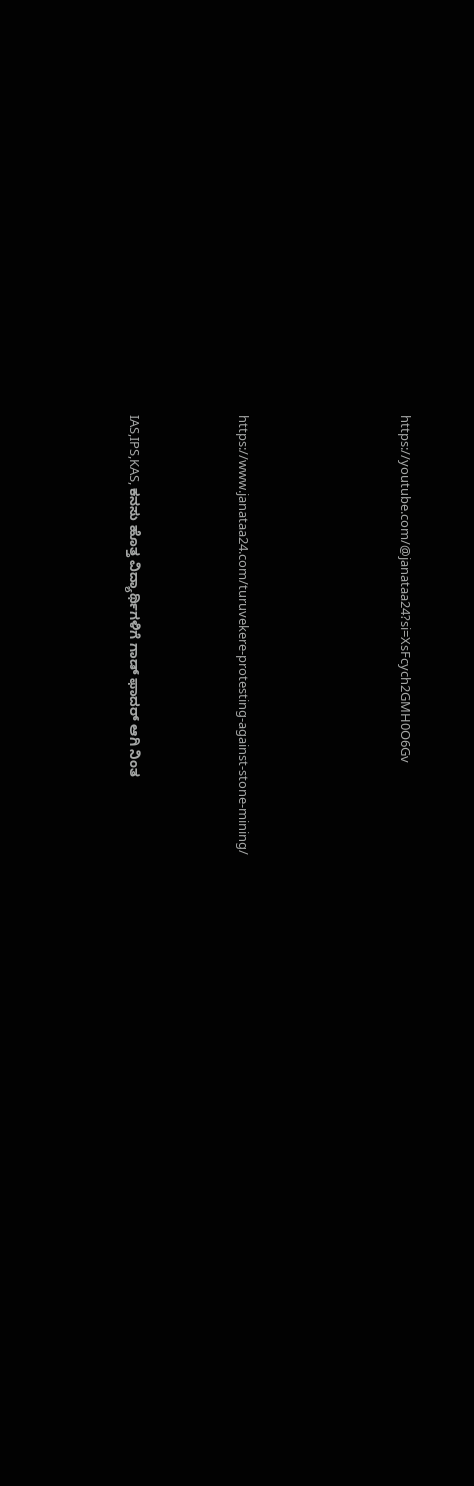https://youtube.com/@janataa24?si=XsFcych2GMH0O6Gv





https://www.janataa24.com/turuvekere-protesting-against-stone-mining/



IAS,IPS,KAS, ಕನಸು ಹೊತ್ತ ವಿದ್ಯಾರ್ಥಿಗಳಿಗೆ ಗಾಡ್ ಫಾದರ್ ಆಗಿ ನಿಂತ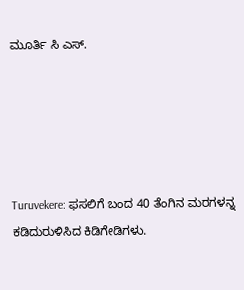ಮೂರ್ತಿ ಸಿ ಎಸ್.





Turuvekere: ಫಸಲಿಗೆ ಬಂದ 40 ತೆಂಗಿನ ಮರಗಳನ್ನ ಕಡಿದುರುಳಿಸಿದ ಕಿಡಿಗೇಡಿಗಳು.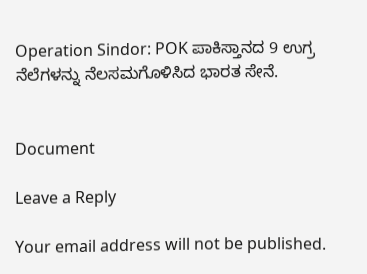Operation Sindor: POK ಪಾಕಿಸ್ತಾನದ 9 ಉಗ್ರ ನೆಲೆಗಳನ್ನು ನೆಲಸಮಗೊಳಿಸಿದ ಭಾರತ ಸೇನೆ.


Document

Leave a Reply

Your email address will not be published.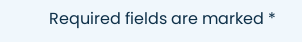Required fields are marked *